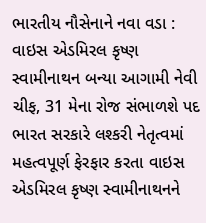ભારતીય નૌસેનાને નવા વડા : વાઇસ એડમિરલ કૃષ્ણ સ્વામીનાથન બન્યા આગામી નેવી ચીફ, 31 મેના રોજ સંભાળશે પદ
ભારત સરકારે લશ્કરી નેતૃત્વમાં મહત્વપૂર્ણ ફેરફાર કરતા વાઇસ એડમિરલ કૃષ્ણ સ્વામીનાથનને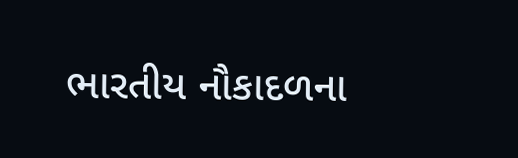ભારતીય નૌકાદળના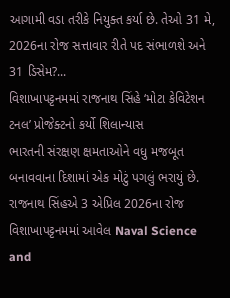આગામી વડા તરીકે નિયુક્ત કર્યા છે. તેઓ 31 મે, 2026ના રોજ સત્તાવાર રીતે પદ સંભાળશે અને 31 ડિસેમ?...
વિશાખાપટ્ટનમમાં રાજનાથ સિંહે ‘મોટા કેવિટેશન ટનલ’ પ્રોજેક્ટનો કર્યો શિલાન્યાસ
ભારતની સંરક્ષણ ક્ષમતાઓને વધુ મજબૂત બનાવવાના દિશામાં એક મોટું પગલું ભરાયું છે. રાજનાથ સિંહએ 3 એપ્રિલ 2026ના રોજ વિશાખાપટ્ટનમમાં આવેલ Naval Science and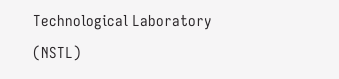Technological Laboratory (NSTL)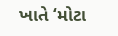ખાતે ‘મોટા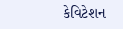કેવિટેશન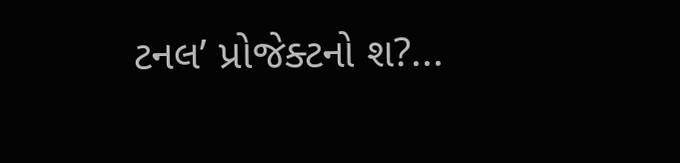ટનલ’ પ્રોજેક્ટનો શ?...